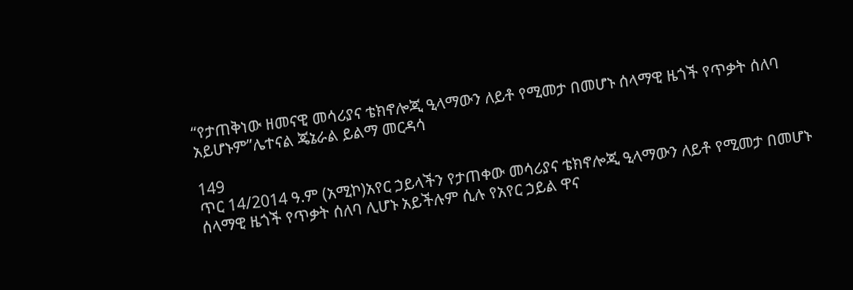“የታጠቅነው ዘመናዊ መሳሪያና ቴክኖሎጂ ዒላማውን ለይቶ የሚመታ በመሆኑ ሰላማዊ ዜጎች የጥቃት ሰለባ አይሆኑም”ሌተናል ጄኔራል ይልማ መርዳሳ

149
ጥር 14/2014 ዓ.ም (አሚኮ)አየር ኃይላችን የታጠቀው መሳሪያና ቴክኖሎጂ ዒላማውን ለይቶ የሚመታ በመሆኑ ሰላማዊ ዜጎች የጥቃት ሰለባ ሊሆኑ አይችሉም ሲሉ የአየር ኃይል ዋና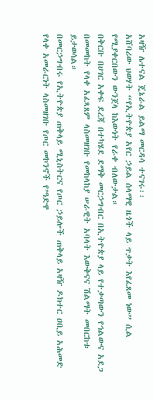አዛዥ ሌተናል ጄኔራል ይልማ መርዳሳ ተናገሩ፡፡
አሸባሪው ህወሃት “የኢትዮጵያ አየር ኃይል ሰላማዊ ዜጎች ላይ ጥቃት እየፈጸመ ነው” ሲል የሚያቀርበውን ውንጀላ ከእውነት የራቀ ብለውታል።
በቅርቡ በሀገር አቀፍ ደረጃ በተካሄደ ደማቅ መርኃግብር በኢትዮጵያ ላይ የተቃጣውን የኅልውና አደጋ በመመከት የላቀ አፈጻጸም ላስመዘገቡ የመከላከያ ሠራዊት አባላት እውቅናና ሽልማት መበርከቱ ይታወሳል።
በመርኃግብሩ የኢትዮጵያ ጠቅላይ ሚኒስትርና የጦር ኃይሎች ጠቅላይ አዛዥ ዶክተር ዐቢይ አሕመድ የላቀ አመራርነት ላስመዘገቡ የጦር መኮንኖች የ’ዓድዋ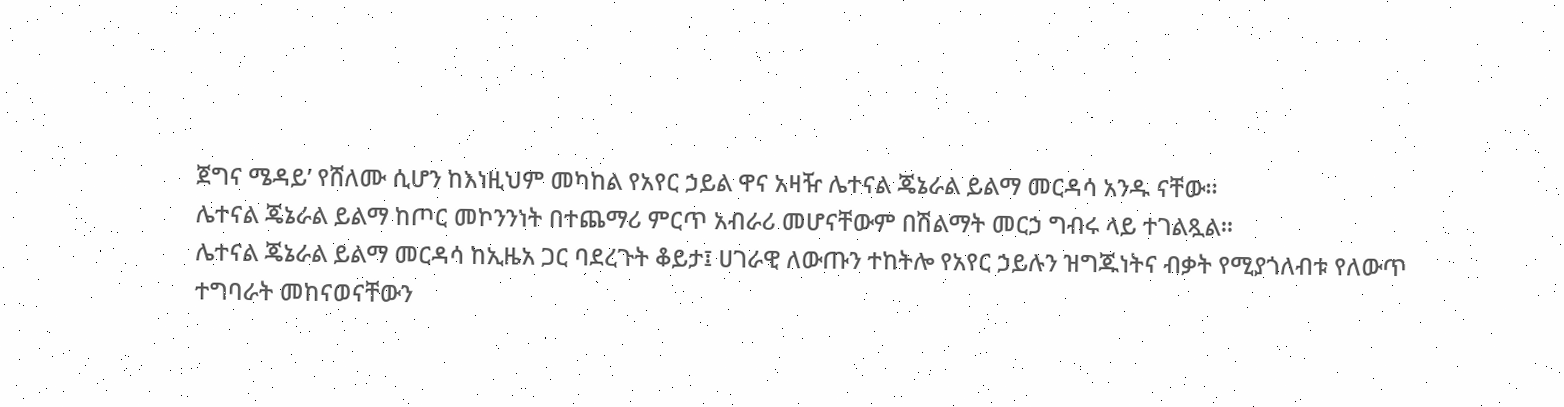ጀግና ሜዳይ’ የሸለሙ ሲሆን ከእነዚህም መካከል የአየር ኃይል ዋና አዛዥ ሌተናል ጄኔራል ይልማ መርዳሳ አንዱ ናቸው፡፡
ሌተናል ጄኔራል ይልማ ከጦር መኮንንነት በተጨማሪ ምርጥ አብራሪ መሆናቸውም በሽልማት መርኃ ግብሩ ላይ ተገልጿል።
ሌተናል ጄኔራል ይልማ መርዳሳ ከኢዜአ ጋር ባደረጉት ቆይታ፤ ሀገራዊ ለውጡን ተከትሎ የአየር ኃይሉን ዝግጁነትና ብቃት የሚያጎለብቱ የለውጥ ተግባራት መከናወናቸውን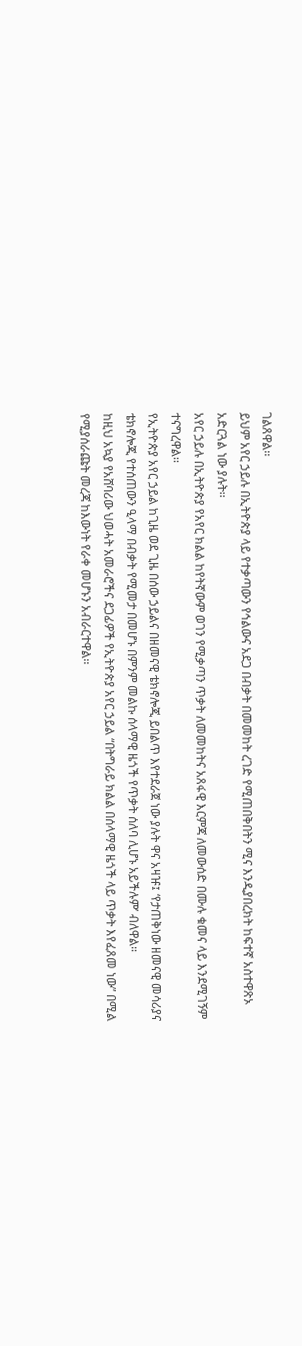ገልጸዋል፡፡
ይህም አየር ኃይሉ በኢትዮጵያ ላይ የተቃጣውን የኅልውና አደጋ በብቃት በመመከት ረገድ የሚጠበቅበትን ሚና እንዲያበረክት ከፍተኛ አስተዋጽኦ አድርጓል ነው ያሉት፡፡
አየር ኃይሉ በኢትዮጵያ የአየር ክልል ከየትኛውም ወገን የሚቃጣን ጥቃት ለመመከትና አጸፋዊ እርምጃ ለመውሰድ በሙሉ ቁመና ላይ እንደሚገኝም ተናግረዋል፡፡
የኢትዮጵያ አየር ኃይል ከጊዜ ወደ ጊዜ በሰው ኃይልና በዘመናዊ ቴክኖሎጂ ይበልጥ እየተደራጀ ነው ያሉት ዋና አዛዡ፤ ‘የታጠቅነው ዘመናዊ መሳሪያና ቴክኖሎጂ የተሰጠውን ዒላማ በብቃት የሚመታ በመሆኑ በምንም መልኩ ሰላማዊ ዜጎች የጥቃት ሰለባ ሊሆኑ አይችሉም’ ብለዋል።
ከዚህ አኳያ የአሸባሪው ህወሓት አመራሮችና ደጋፊዎች የኢትዮጵያ አየር ኃይል “በትግራይ ክልል በሰላማዊ ዜጎች ላይ ጥቃት እየፈጸመ ነው” በሚል የሚያሰራጩት መረጃ ከእውነት የራቀ መሆኑን አብራርተዋል፡፡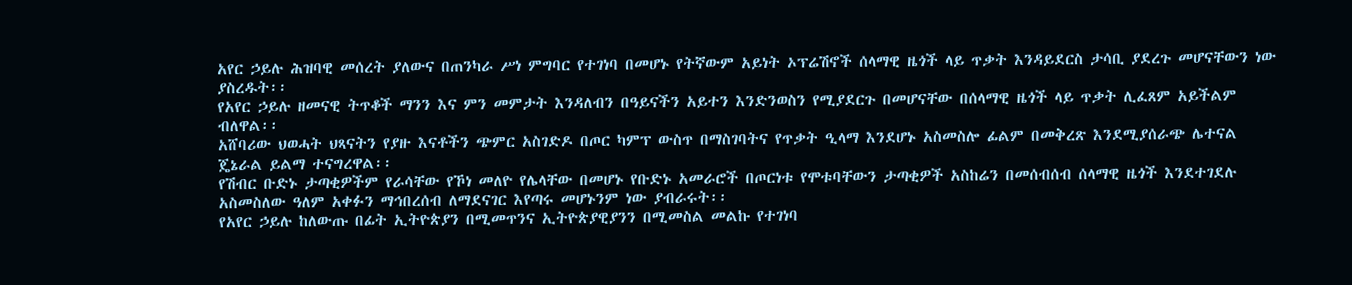አየር ኃይሉ ሕዝባዊ መሰረት ያለውና በጠንካራ ሥነ ምግባር የተገነባ በመሆኑ የትኛውም አይነት ኦፕሬሽኖች ሰላማዊ ዜጎች ላይ ጥቃት እንዳይደርስ ታሳቢ ያደረጉ መሆናቸውን ነው ያስረዱት፡፡
የአየር ኃይሉ ዘመናዊ ትጥቆች ማንን እና ምን መምታት እንዳለብን በዓይናችን አይተን እንድንወስን የሚያደርጉ በመሆናቸው በሰላማዊ ዜጎች ላይ ጥቃት ሊፈጸም አይችልም ብለዋል፡፡
አሸባሪው ህወሓት ህጻናትን የያዙ እናቶችን ጭምር አስገድዶ በጦር ካምፕ ውስጥ በማስገባትና የጥቃት ዒላማ እንደሆኑ አስመስሎ ፊልም በመቅረጽ እንደሚያሰራጭ ሌተናል ጄኔራል ይልማ ተናግረዋል፡፡
የሽብር ቡድኑ ታጣቂዎችም የራሳቸው የኾነ መለዮ የሌላቸው በመሆኑ የቡድኑ አመራሮች በጦርነቱ የሞቱባቸውን ታጣቂዎች አስከሬን በመሰብሰብ ሰላማዊ ዜጎች እንደተገደሉ አስመስለው ዓለም አቀፉን ማኅበረሰብ ለማደናገር እየጣሩ መሆኑንም ነው ያብራሩት፡፡
የአየር ኃይሉ ከለውጡ በፊት ኢትዮጵያን በሚመጥንና ኢትዮጵያዊያንን በሚመስል መልኩ የተገነባ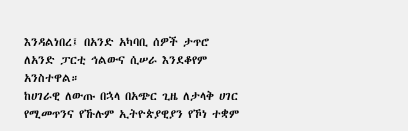እንዳልነበረ፤ በአንድ አካባቢ ሰዎች ታጥሮ ለአንድ ፓርቲ ኅልውና ሲሠራ እንደቆየም አንስተዋል።
ከሀገራዊ ለውጡ በኋላ በአጭር ጊዜ ለታላቅ ሀገር የሚመጥንና የኹሉም ኢትዮጵያዊያን የኾነ ተቋም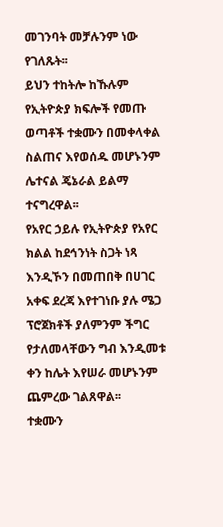መገንባት መቻሉንም ነው የገለጹት፡፡
ይህን ተከትሎ ከኹሉም የኢትዮጵያ ክፍሎች የመጡ ወጣቶች ተቋሙን በመቀላቀል ስልጠና እየወሰዱ መሆኑንም ሌተናል ጄኔራል ይልማ ተናግረዋል፡፡
የአየር ኃይሉ የኢትዮጵያ የአየር ክልል ከደኅንነት ስጋት ነጻ እንዲኾን በመጠበቅ በሀገር አቀፍ ደረጃ እየተገነቡ ያሉ ሜጋ ፕሮጀክቶች ያለምንም ችግር የታለመላቸውን ግብ እንዲመቱ ቀን ከሌት እየሠራ መሆኑንም ጨምረው ገልጸዋል፡፡
ተቋሙን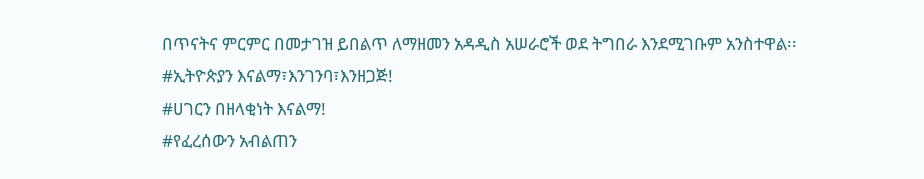በጥናትና ምርምር በመታገዝ ይበልጥ ለማዘመን አዳዲስ አሠራሮች ወደ ትግበራ እንደሚገቡም አንስተዋል፡፡
#ኢትዮጵያን እናልማ፣እንገንባ፣እንዘጋጅ!
#ሀገርን በዘላቂነት እናልማ!
#የፈረሰውን አብልጠን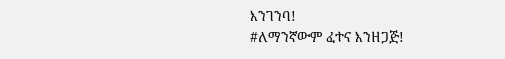እንገንባ!
#ለማንኛውም ፈተና እንዘጋጅ!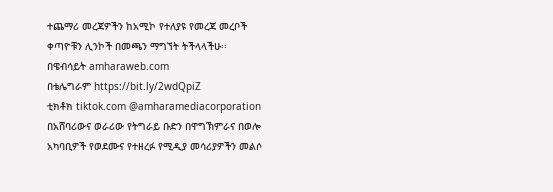ተጨማሪ መረጃዎችን ከአሚኮ የተለያዩ የመረጃ መረቦች ቀጣዮቹን ሊንኮች በመጫን ማግኘት ትችላላችሁ፡፡
በዌብሳይት amharaweb.com
በቴሌግራም https://bit.ly/2wdQpiZ
ቲክቶክ tiktok.com @amharamediacorporation
በአሸባሪውና ወራሪው የትግራይ ቡድን በዋግኽምራና በወሎ አካባቢዎች የወደሙና የተዘረፉ የሚዲያ መሳሪያዎችን መልሶ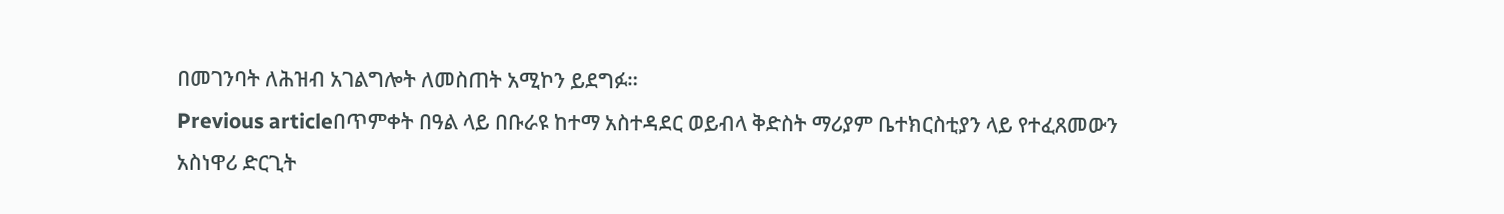በመገንባት ለሕዝብ አገልግሎት ለመስጠት አሚኮን ይደግፉ።
Previous articleበጥምቀት በዓል ላይ በቡራዩ ከተማ አስተዳደር ወይብላ ቅድስት ማሪያም ቤተክርስቲያን ላይ የተፈጸመውን አስነዋሪ ድርጊት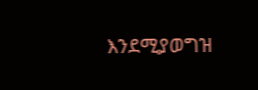እንደሚያወግዝ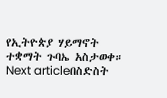የኢትዮጵያ ሃይማኖት ተቋማት ጉባኤ አስታወቀ።
Next articleበስድስት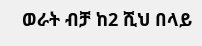ወራት ብቻ ከ2 ሺህ በላይ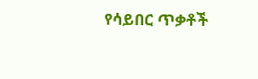የሳይበር ጥቃቶች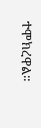ተሞክረዋል።